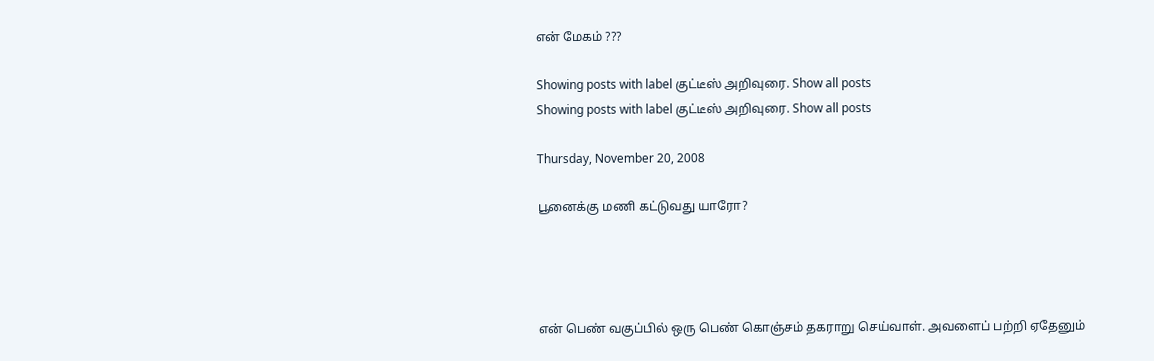என் மேகம் ???

Showing posts with label குட்டீஸ் அறிவுரை. Show all posts
Showing posts with label குட்டீஸ் அறிவுரை. Show all posts

Thursday, November 20, 2008

பூனைக்கு மணி கட்டுவது யாரோ?




என் பெண் வகுப்பில் ஒரு பெண் கொஞ்சம் தகராறு செய்வாள். அவளைப் பற்றி ஏதேனும்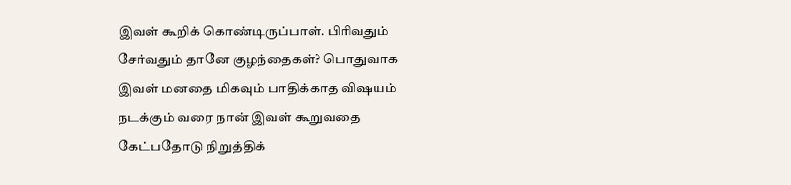இவள் கூறிக் கொண்டிருப்பாள். பிரிவதும் சேர்வதும் தானே குழந்தைகள்? பொதுவாக இவள் மனதை மிகவும் பாதிக்காத விஷயம் நடக்கும் வரை நான் இவள் கூறுவதை கேட்பதோடு நிறுத்திக்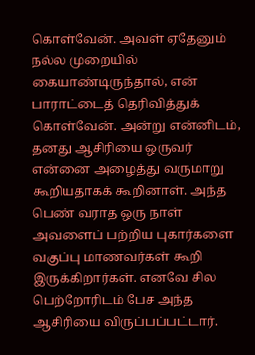கொள்வேன். அவள் ஏதேனும் நல்ல முறையில் கையாண்டிருந்தால், என் பாராட்டைத் தெரிவித்துக் கொள்வேன். அன்று என்னிடம், தனது ஆசிரியை ஒருவர் என்னை அழைத்து வருமாறு கூறியதாகக் கூறினாள். அந்த பெண் வராத ஒரு நாள் அவளைப் பற்றிய புகார்களை வகுப்பு மாணவர்கள் கூறி இருக்கிறார்கள். எனவே சில பெற்றோரிடம் பேச அந்த ஆசிரியை விருப்பப்பட்டார்.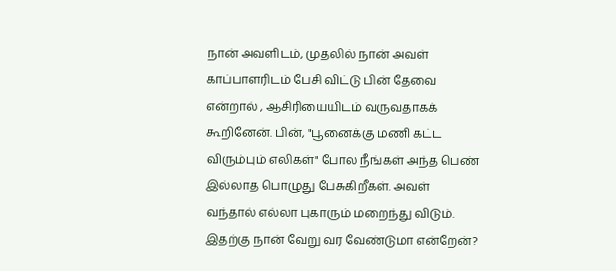நான் அவளிடம், முதலில் நான் அவள் காப்பாளரிடம் பேசி விட்டு பின் தேவை என்றால் , ஆசிரியையிடம் வருவதாகக் கூறினேன். பின், "பூனைக்கு மணி கட்ட விரும்பும் எலிகள்" போல நீங்கள் அந்த பெண் இல்லாத பொழுது பேசுகிறீகள். அவள் வந்தால் எல்லா புகாரும் மறைந்து விடும். இதற்கு நான் வேறு வர வேண்டுமா என்றேன்?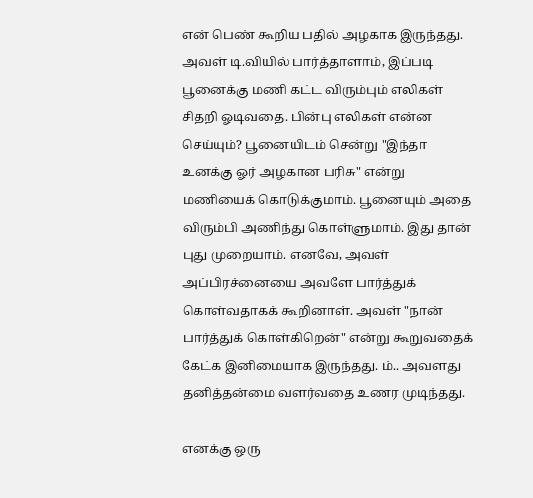என் பெண் கூறிய பதில் அழகாக இருந்தது. அவள் டி.வியில் பார்த்தாளாம், இப்படி பூனைக்கு மணி கட்ட விரும்பும் எலிகள் சிதறி ஓடிவதை. பின்பு எலிகள் என்ன செய்யும்? பூனையிடம் சென்று "இந்தா உனக்கு ஓர் அழகான பரிசு" என்று மணியைக் கொடுக்குமாம். பூனையும் அதை விரும்பி அணிந்து கொள்ளுமாம். இது தான் புது முறையாம். எனவே, அவள் அப்பிரச்னையை அவளே பார்த்துக் கொள்வதாகக் கூறினாள். அவள் "நான் பார்த்துக் கொள்கிறென்" என்று கூறுவதைக் கேட்க இனிமையாக இருந்தது. ம்.. அவளது தனித்தன்மை வளர்வதை உணர முடிந்தது.

எனக்கு ஒரு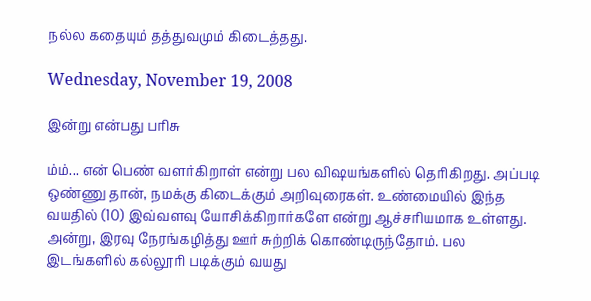நல்ல கதையும் தத்துவமும் கிடைத்தது.

Wednesday, November 19, 2008

இன்று என்பது பரிசு

ம்ம்... என் பெண் வளர்கிறாள் என்று பல விஷயங்களில் தெரிகிறது. அப்படி ஒண்ணு தான், நமக்கு கிடைக்கும் அறிவுரைகள். உண்மையில் இந்த வயதில் (10) இவ்வளவு யோசிக்கிறார்களே என்று ஆச்சரியமாக உள்ளது. அன்று, இரவு நேரங்கழித்து ஊர் சுற்றிக் கொண்டிருந்தோம். பல இடங்களில் கல்லூரி படிக்கும் வயது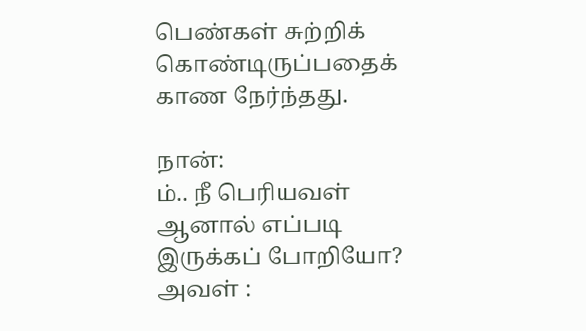பெண்கள் சுற்றிக் கொண்டிருப்பதைக் காண நேர்ந்தது.

நான்:
ம்.. நீ பெரியவள் ஆனால் எப்படி இருக்கப் போறியோ?
அவள் :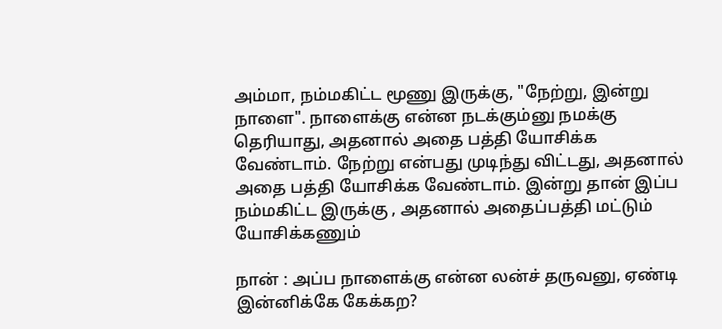அம்மா, நம்மகிட்ட மூணு இருக்கு, "நேற்று, இன்று நாளை". நாளைக்கு என்ன நடக்கும்னு நமக்கு தெரியாது, அதனால் அதை பத்தி யோசிக்க வேண்டாம். நேற்று என்பது முடிந்து விட்டது, அதனால் அதை பத்தி யோசிக்க வேண்டாம். இன்று தான் இப்ப நம்மகிட்ட இருக்கு , அதனால் அதைப்பத்தி மட்டும் யோசிக்கணும்

நான் : அப்ப நாளைக்கு என்ன லன்ச் தருவனு, ஏண்டி இன்னிக்கே கேக்கற?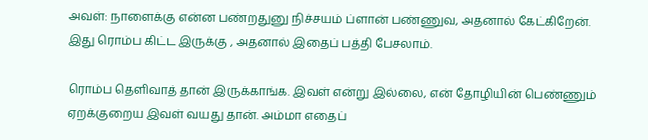அவள்: நாளைக்கு என்ன பண்றதுனு நிச்சயம் ப்ளான் பண்ணுவ, அதனால் கேட்கிறேன். இது ரொம்ப கிட்ட இருக்கு , அதனால் இதைப் பத்தி பேசலாம்.

ரொம்ப தெளிவாத் தான் இருக்காங்க. இவள் என்று இல்லை, என் தோழியின் பெண்ணும் ஏறக்குறைய இவள் வயது தான். அம்மா எதைப்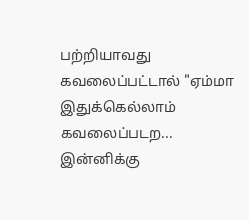பற்றியாவது கவலைப்பட்டால் "ஏம்மா இதுக்கெல்லாம் கவலைப்படற... இன்னிக்கு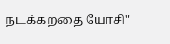நடக்கறதை யோசி"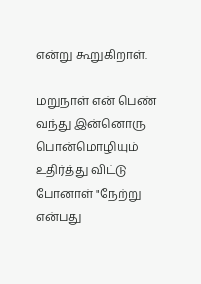என்று கூறுகிறாள்.

மறுநாள் என் பெண் வந்து இன்னொரு பொன்மொழியும் உதிர்த்து விட்டு போனாள் "நேற்று என்பது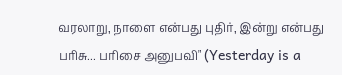வரலாறு, நாளை என்பது புதிர், இன்று என்பது பரிசு... பரிசை அனுபவி" (Yesterday is a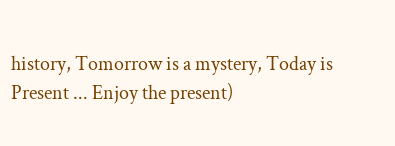history, Tomorrow is a mystery, Today is Present ... Enjoy the present)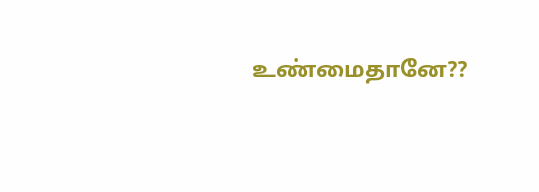உண்மைதானே??